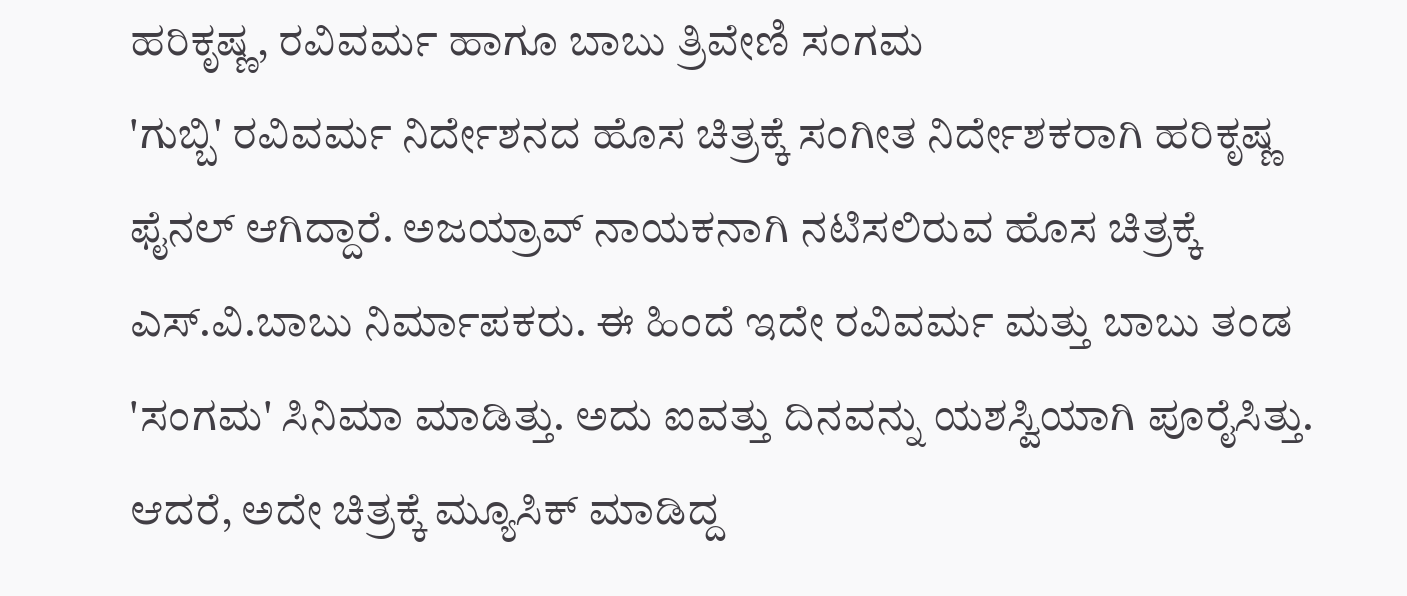ಹರಿಕೃಷ್ಣ, ರವಿವರ್ಮ ಹಾಗೂ ಬಾಬು ತ್ರಿವೇಣಿ ಸಂಗಮ
'ಗುಬ್ಬಿ' ರವಿವರ್ಮ ನಿರ್ದೇಶನದ ಹೊಸ ಚಿತ್ರಕ್ಕೆ ಸಂಗೀತ ನಿರ್ದೇಶಕರಾಗಿ ಹರಿಕೃಷ್ಣ ಫೈನಲ್ ಆಗಿದ್ದಾರೆ. ಅಜಯ್ರಾವ್ ನಾಯಕನಾಗಿ ನಟಿಸಲಿರುವ ಹೊಸ ಚಿತ್ರಕ್ಕೆ ಎಸ್.ವಿ.ಬಾಬು ನಿರ್ಮಾಪಕರು. ಈ ಹಿಂದೆ ಇದೇ ರವಿವರ್ಮ ಮತ್ತು ಬಾಬು ತಂಡ 'ಸಂಗಮ' ಸಿನಿಮಾ ಮಾಡಿತ್ತು. ಅದು ಐವತ್ತು ದಿನವನ್ನು ಯಶಸ್ವಿಯಾಗಿ ಪೂರೈಸಿತ್ತು.
ಆದರೆ, ಅದೇ ಚಿತ್ರಕ್ಕೆ ಮ್ಯೂಸಿಕ್ ಮಾಡಿದ್ದ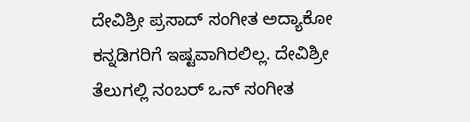ದೇವಿಶ್ರೀ ಪ್ರಸಾದ್ ಸಂಗೀತ ಅದ್ಯಾಕೋ ಕನ್ನಡಿಗರಿಗೆ ಇಷ್ಟವಾಗಿರಲಿಲ್ಲ. ದೇವಿಶ್ರೀ ತೆಲುಗಲ್ಲಿ ನಂಬರ್ ಒನ್ ಸಂಗೀತ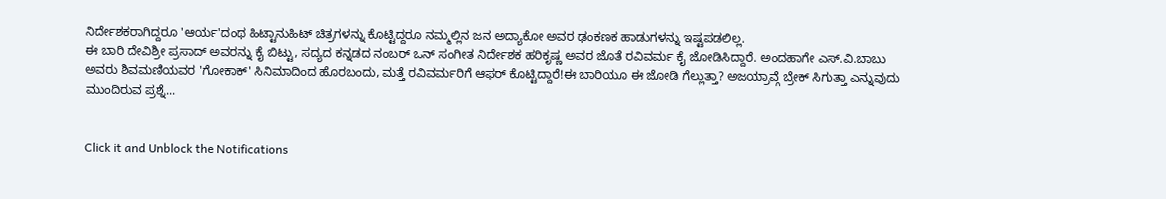ನಿರ್ದೇಶಕರಾಗಿದ್ದರೂ 'ಆರ್ಯ'ದಂಥ ಹಿಟ್ಟಾನುಹಿಟ್ ಚಿತ್ರಗಳನ್ನು ಕೊಟ್ಟಿದ್ದರೂ ನಮ್ಮಲ್ಲಿನ ಜನ ಅದ್ಯಾಕೋ ಅವರ ಢಂಕಣಕ ಹಾಡುಗಳನ್ನು ಇಷ್ಟಪಡಲಿಲ್ಲ.
ಈ ಬಾರಿ ದೇವಿಶ್ರೀ ಪ್ರಸಾದ್ ಅವರನ್ನು ಕೈ ಬಿಟ್ಟು, ಸದ್ಯದ ಕನ್ನಡದ ನಂಬರ್ ಒನ್ ಸಂಗೀತ ನಿರ್ದೇಶಕ ಹರಿಕೃಷ್ಣ ಅವರ ಜೊತೆ ರವಿವರ್ಮ ಕೈ ಜೋಡಿಸಿದ್ದಾರೆ. ಅಂದಹಾಗೇ ಎಸ್.ವಿ.ಬಾಬು ಅವರು ಶಿವಮಣಿಯವರ 'ಗೋಕಾಕ್' ಸಿನಿಮಾದಿಂದ ಹೊರಬಂದು, ಮತ್ತೆ ರವಿವರ್ಮರಿಗೆ ಆಫರ್ ಕೊಟ್ಟಿದ್ದಾರೆ!ಈ ಬಾರಿಯೂ ಈ ಜೋಡಿ ಗೆಲ್ಲುತ್ತಾ? ಅಜಯ್ರಾವ್ಗೆ ಬ್ರೇಕ್ ಸಿಗುತ್ತಾ ಎನ್ನುವುದು ಮುಂದಿರುವ ಪ್ರಶ್ನೆ...


Click it and Unblock the Notifications